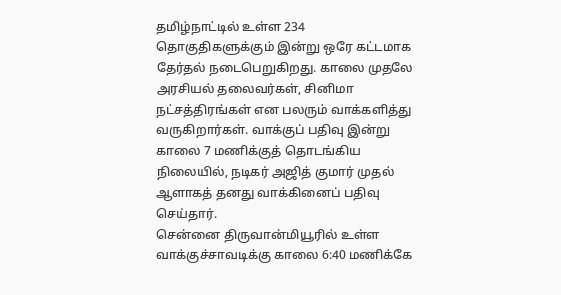தமிழ்நாட்டில் உள்ள 234 தொகுதிகளுக்கும் இன்று ஒரே கட்டமாக தேர்தல் நடைபெறுகிறது. காலை முதலே அரசியல் தலைவர்கள், சினிமா நட்சத்திரங்கள் என பலரும் வாக்களித்து வருகிறார்கள். வாக்குப் பதிவு இன்று காலை 7 மணிக்குத் தொடங்கிய நிலையில், நடிகர் அஜித் குமார் முதல் ஆளாகத் தனது வாக்கினைப் பதிவு செய்தார்.
சென்னை திருவான்மியூரில் உள்ள வாக்குச்சாவடிக்கு காலை 6:40 மணிக்கே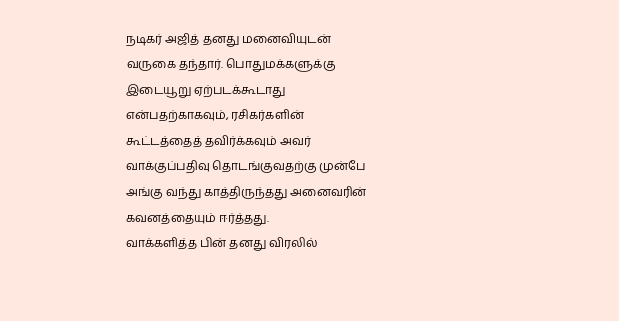நடிகர் அஜித் தனது மனைவியுடன் வருகை தந்தார். பொதுமக்களுக்கு இடையூறு ஏற்படக்கூடாது என்பதற்காகவும், ரசிகர்களின் கூட்டத்தைத் தவிர்க்கவும் அவர் வாக்குப்பதிவு தொடங்குவதற்கு முன்பே அங்கு வந்து காத்திருந்தது அனைவரின் கவனத்தையும் ஈர்த்தது.
வாக்களித்த பின் தனது விரலில்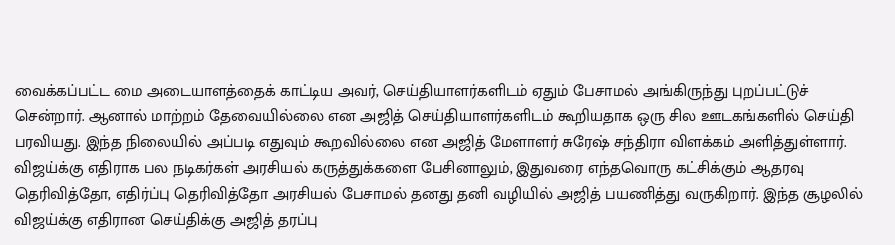வைக்கப்பட்ட மை அடையாளத்தைக் காட்டிய அவர், செய்தியாளர்களிடம் ஏதும் பேசாமல் அங்கிருந்து புறப்பட்டுச் சென்றார். ஆனால் மாற்றம் தேவையில்லை என அஜித் செய்தியாளர்களிடம் கூறியதாக ஒரு சில ஊடகங்களில் செய்தி பரவியது. இந்த நிலையில் அப்படி எதுவும் கூறவில்லை என அஜித் மேளாளர் சுரேஷ் சந்திரா விளக்கம் அளித்துள்ளார்.
விஜய்க்கு எதிராக பல நடிகர்கள் அரசியல் கருத்துக்களை பேசினாலும், இதுவரை எந்தவொரு கட்சிக்கும் ஆதரவு தெரிவித்தோ, எதிர்ப்பு தெரிவித்தோ அரசியல் பேசாமல் தனது தனி வழியில் அஜித் பயணித்து வருகிறார். இந்த சூழலில் விஜய்க்கு எதிரான செய்திக்கு அஜித் தரப்பு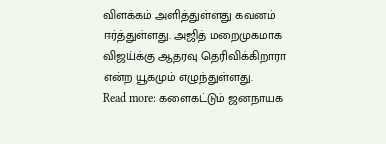விளக்கம் அளித்துள்ளது கவனம் ஈர்த்துள்ளது. அஜித் மறைமுகமாக விஜய்க்கு ஆதரவு தெரிவிக்கிறாரா என்ற யூகமும் எழுந்துள்ளது.
Read more: களைகட்டும் ஜனநாயக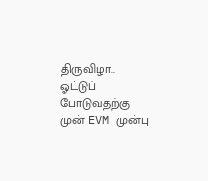திருவிழா.. ஓட்டுப் போடுவதற்கு முன் EVM முன்பு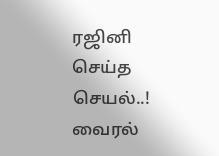ரஜினி செய்த செயல்..! வைரல்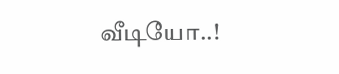வீடியோ..!